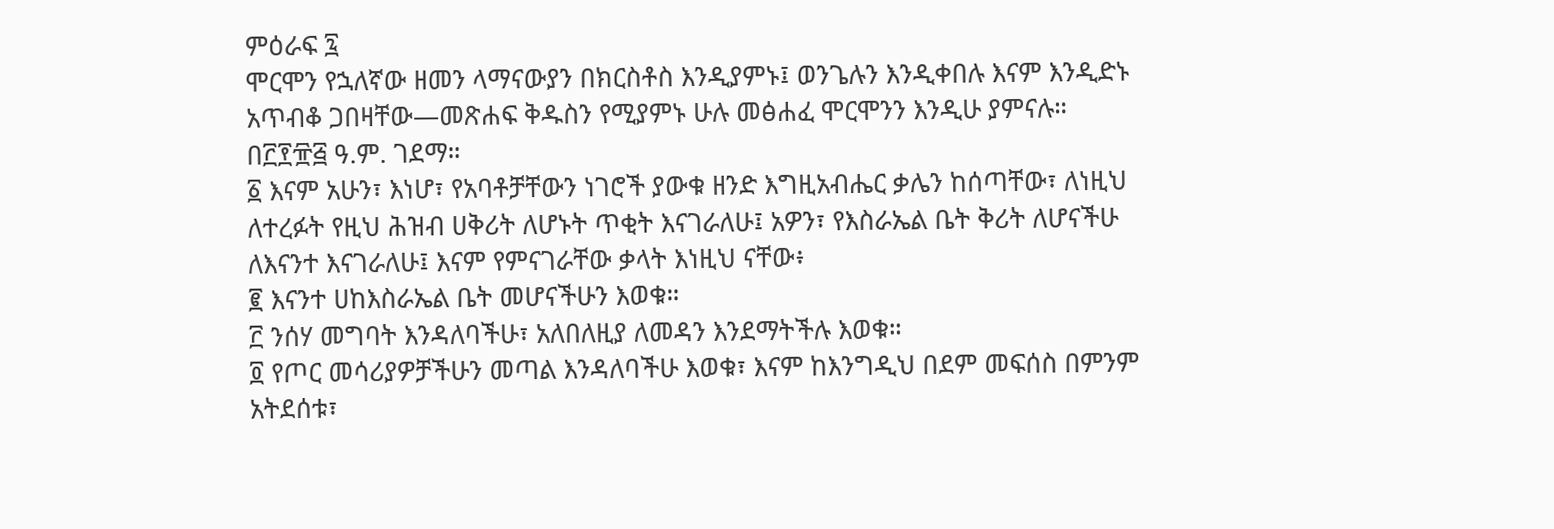ምዕራፍ ፯
ሞርሞን የኋለኛው ዘመን ላማናውያን በክርስቶስ እንዲያምኑ፤ ወንጌሉን እንዲቀበሉ እናም እንዲድኑ አጥብቆ ጋበዛቸው—መጽሐፍ ቅዱስን የሚያምኑ ሁሉ መፅሐፈ ሞርሞንን እንዲሁ ያምናሉ። በ፫፻፹፭ ዓ.ም. ገደማ።
፩ እናም አሁን፣ እነሆ፣ የአባቶቻቸውን ነገሮች ያውቁ ዘንድ እግዚአብሔር ቃሌን ከሰጣቸው፣ ለነዚህ ለተረፉት የዚህ ሕዝብ ሀቅሪት ለሆኑት ጥቂት እናገራለሁ፤ አዎን፣ የእስራኤል ቤት ቅሪት ለሆናችሁ ለእናንተ እናገራለሁ፤ እናም የምናገራቸው ቃላት እነዚህ ናቸው፥
፪ እናንተ ሀከእስራኤል ቤት መሆናችሁን እወቁ።
፫ ንሰሃ መግባት እንዳለባችሁ፣ አለበለዚያ ለመዳን እንደማትችሉ እወቁ።
፬ የጦር መሳሪያዎቻችሁን መጣል እንዳለባችሁ እወቁ፣ እናም ከእንግዲህ በደም መፍሰስ በምንም አትደሰቱ፣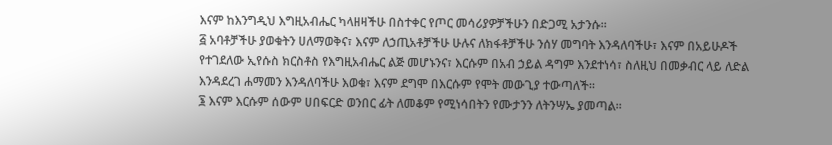እናም ከእንግዲህ እግዚአብሔር ካላዘዛችሁ በስተቀር የጦር መሳሪያዎቻችሁን በድጋሚ አታንሱ።
፭ አባቶቻችሁ ያወቁትን ሀለማወቅና፣ እናም ለኃጢአቶቻችሁ ሁሉና ለክፋቶቻችሁ ንሰሃ መግባት እንዳለባችሁ፣ እናም በአይሁዶች የተገደለው ኢየሱስ ክርስቶስ የእግዚአብሔር ልጅ መሆኑንና፣ እርሱም በአብ ኃይል ዳግም እንደተነሳ፣ ስለዚህ በመቃብር ላይ ለድል እንዳደረገ ሐማመን እንዳለባችሁ እወቁ፣ እናም ደግሞ በእርሱም የሞት መውጊያ ተውጣለች።
፮ እናም እርሱም ሰውም ሀበፍርድ ወንበር ፊት ለመቆም የሚነሳበትን የሙታንን ለትንሣኤ ያመጣል።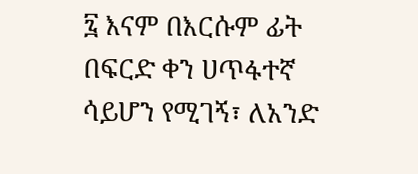፯ እናም በእርሱም ፊት በፍርድ ቀን ሀጥፋተኛ ሳይሆን የሚገኝ፣ ለአንድ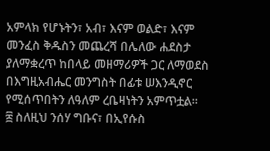አምላክ የሆኑትን፣ አብ፣ እናም ወልድ፣ እናም መንፈስ ቅዱስን መጨረሻ በሌለው ሐደስታ ያለማቋረጥ ከበላይ መዘማሪዎች ጋር ለማወደስ በእግዚአብሔር መንግስት በፊቱ ሠእንዲኖር የሚሰጥበትን ለዓለም ረቤዛነትን አምጥቷል።
፰ ስለዚህ ንሰሃ ግቡና፣ በኢየሱስ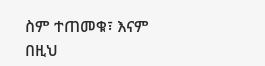ስም ተጠመቁ፣ እናም በዚህ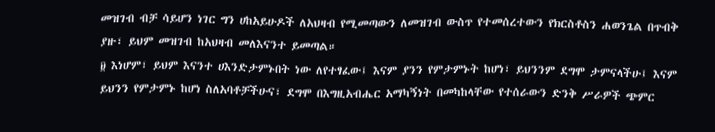መዝገብ ብቻ ሳይሆን ነገር ግን ሀከአይሁዶች ለአህዛብ የሚመጣውን ለመዝገብ ውስጥ የተመሰረተውን የክርስቶስን ሐወንጌል በጥብቅ ያዙ፣ ይህም መዝገብ ከአህዛብ መለእናንተ ይመጣል።
፱ እነሆም፣ ይህም እናንተ ሀእንድታምኑበት ነው ለየተፃፈው፤ እናም ያንን የምታምኑት ከሆነ፣ ይህንንም ደግሞ ታምናላችሁ፤ እናም ይህንን የምታምኑ ከሆነ ስለአባቶቻችሁና፣ ደግሞ በእግዚአብሔር አማካኝነት በመካከላቸው የተሰራውን ድንቅ ሥራዎች ጭምር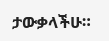ታውቃላችሁ።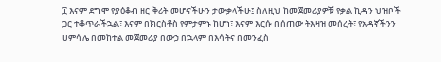፲ እናም ደግሞ የያዕቆብ ዘር ቅሪት መሆናችሁን ታውቃላችሁ፤ ስለዚህ ከመጀመሪያዎቹ የቃል ኪዳን ህዝቦች ጋር ተቆጥራችኋል፣ እናም በክርስቶስ የምታምኑ ከሆነ፣ እናም እርሱ በሰጠው ትእዛዝ መሰረት፣ የአዳኛችንን ሀምሳሌ በመከተል መጀመሪያ በውኃ በኋላም በእሳትና በመንፈስ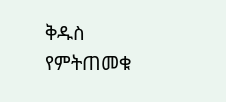ቅዱስ የምትጠመቁ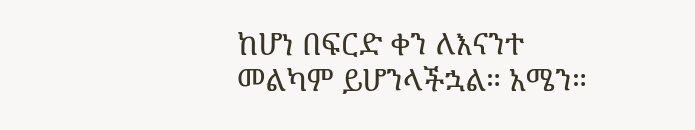ከሆነ በፍርድ ቀን ለእናንተ መልካም ይሆንላችኋል። አሜን።